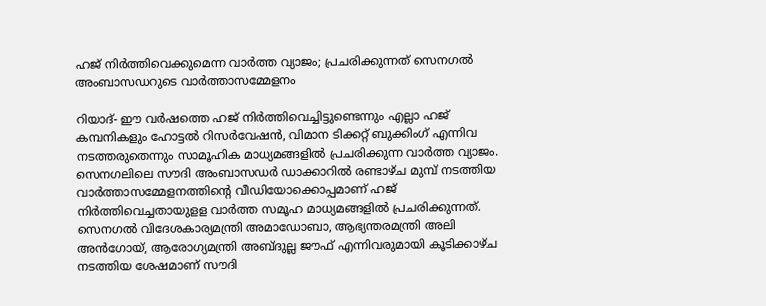ഹജ് നിര്‍ത്തിവെക്കുമെന്ന വാര്‍ത്ത വ്യാജം; പ്രചരിക്കുന്നത് സെനഗല്‍ അംബാസഡറുടെ വാര്‍ത്താസമ്മേളനം

റിയാദ്- ഈ വര്‍ഷത്തെ ഹജ് നിര്‍ത്തിവെച്ചിട്ടുണ്ടെന്നും എല്ലാ ഹജ് കമ്പനികളും ഹോട്ടല്‍ റിസര്‍വേഷന്‍, വിമാന ടിക്കറ്റ് ബുക്കിംഗ് എന്നിവ നടത്തരുതെന്നും സാമൂഹിക മാധ്യമങ്ങളില്‍ പ്രചരിക്കുന്ന വാര്‍ത്ത വ്യാജം. സെനഗലിലെ സൗദി അംബാസഡര്‍ ഡാക്കാറില്‍ രണ്ടാഴ്ച മുമ്പ് നടത്തിയ വാര്‍ത്താസമ്മേളനത്തിന്റെ വീഡിയോക്കൊപ്പമാണ് ഹജ് നിര്‍ത്തിവെച്ചതായുളള വാര്‍ത്ത സമൂഹ മാധ്യമങ്ങളില്‍ പ്രചരിക്കുന്നത്.
സെനഗല്‍ വിദേശകാര്യമന്ത്രി അമാഡോബാ, ആഭ്യന്തരമന്ത്രി അലി അന്‍ഗോയ്, ആരോഗ്യമന്ത്രി അബ്ദുല്ല ജൗഫ് എന്നിവരുമായി കൂടിക്കാഴ്ച നടത്തിയ ശേഷമാണ് സൗദി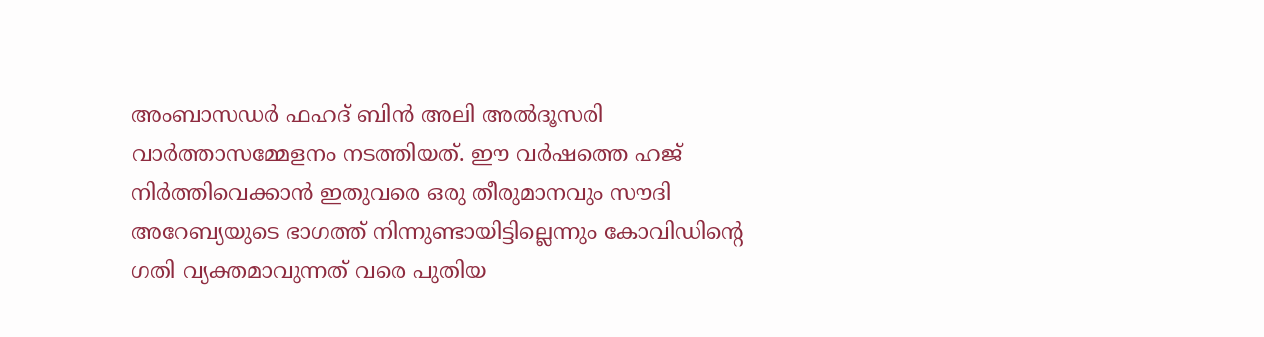അംബാസഡര്‍ ഫഹദ് ബിന്‍ അലി അല്‍ദൂസരി വാര്‍ത്താസമ്മേളനം നടത്തിയത്. ഈ വര്‍ഷത്തെ ഹജ് നിര്‍ത്തിവെക്കാന്‍ ഇതുവരെ ഒരു തീരുമാനവും സൗദി അറേബ്യയുടെ ഭാഗത്ത് നിന്നുണ്ടായിട്ടില്ലെന്നും കോവിഡിന്റെ ഗതി വ്യക്തമാവുന്നത് വരെ പുതിയ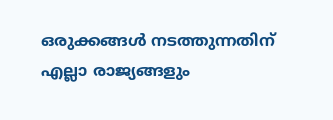ഒരുക്കങ്ങള്‍ നടത്തുന്നതിന് എല്ലാ രാജ്യങ്ങളും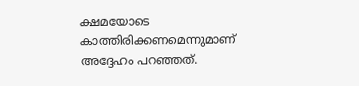ക്ഷമയോടെ കാത്തിരിക്കണമെന്നുമാണ് അദ്ദേഹം പറഞ്ഞത്.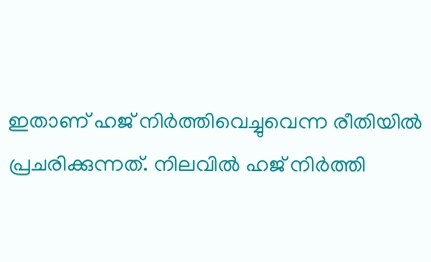ഇതാണ് ഹജ് നിര്‍ത്തിവെച്ചുവെന്ന രീതിയില്‍ പ്രചരിക്കുന്നത്. നിലവില്‍ ഹജ് നിര്‍ത്തി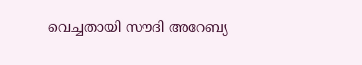വെച്ചതായി സൗദി അറേബ്യ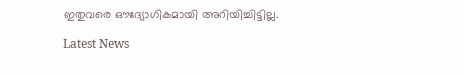ഇതുവരെ ഔദ്യോഗികമായി അറിയിച്ചിട്ടില്ല.

Latest News